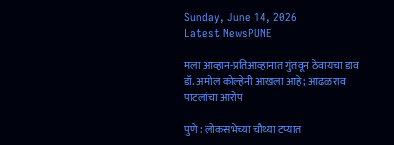Sunday, June 14, 2026
Latest NewsPUNE

मला आव्हान-प्रतिआव्हानात गुंतवून ठेवायचा डाव डॉ. अमोल कोल्हेनी आखला आहे; आढळराव पाटलांचा आरोप

पुणे : लोकसभेच्या चौथ्या टप्यात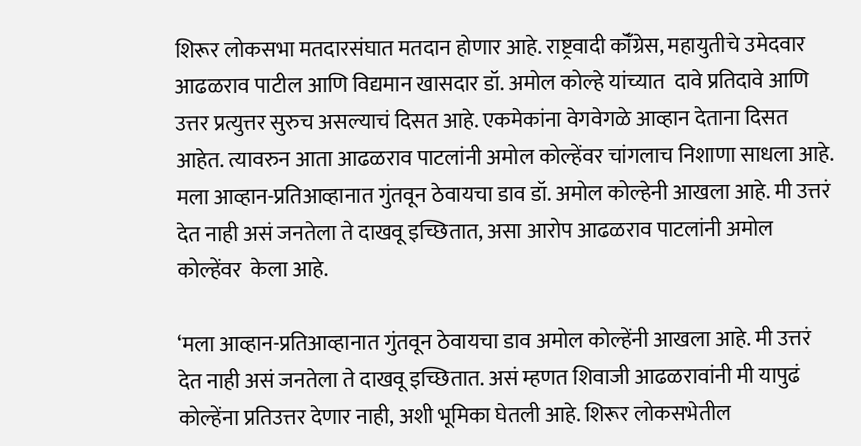शिरूर लोकसभा मतदारसंघात मतदान होणार आहे. राष्ट्रवादी कॉँग्रेस, महायुतीचे उमेदवार आढळराव पाटील आणि विद्यमान खासदार डॉ. अमोल कोल्हे यांच्यात  दावे प्रतिदावे आणि उत्तर प्रत्युत्तर सुरुच असल्याचं दिसत आहे. एकमेकांना वेगवेगळे आव्हान देताना दिसत आहेत. त्यावरुन आता आढळराव पाटलांनी अमोल कोल्हेंवर चांगलाच निशाणा साधला आहे.  मला आव्हान-प्रतिआव्हानात गुंतवून ठेवायचा डाव डॉ. अमोल कोल्हेनी आखला आहे. मी उत्तरं देत नाही असं जनतेला ते दाखवू इच्छितात, असा आरोप आढळराव पाटलांनी अमोल कोल्हेंवर  केला आहे.

‘मला आव्हान-प्रतिआव्हानात गुंतवून ठेवायचा डाव अमोल कोल्हेंनी आखला आहे. मी उत्तरं देत नाही असं जनतेला ते दाखवू इच्छितात. असं म्हणत शिवाजी आढळरावांनी मी यापुढं कोल्हेंना प्रतिउत्तर देणार नाही, अशी भूमिका घेतली आहे. शिरूर लोकसभेतील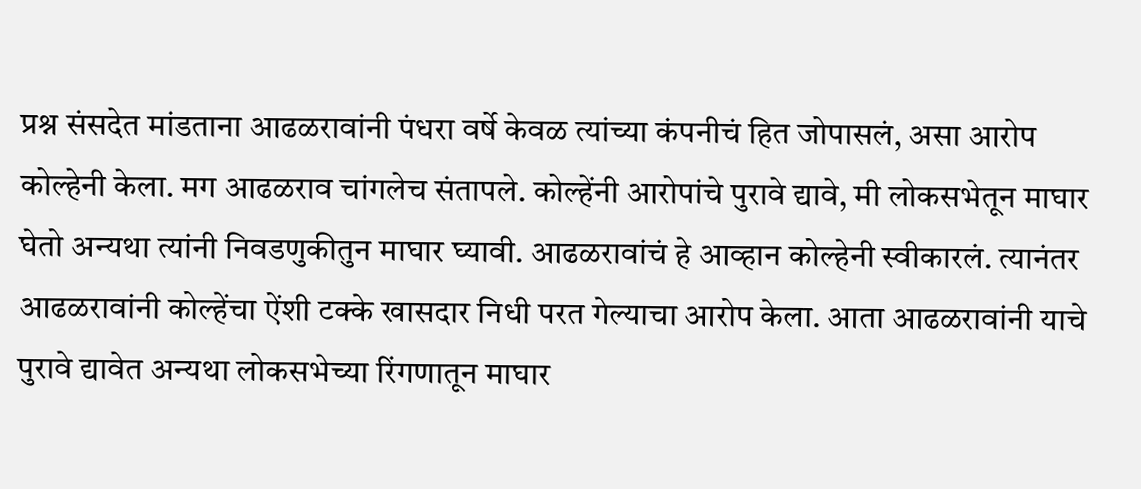प्रश्न संसदेत मांडताना आढळरावांनी पंधरा वर्षे केवळ त्यांच्या कंपनीचं हित जोपासलं, असा आरोप कोल्हेनी केला. मग आढळराव चांगलेच संतापले. कोल्हेंनी आरोपांचे पुरावे द्यावे, मी लोकसभेतून माघार घेतो अन्यथा त्यांनी निवडणुकीतुन माघार घ्यावी. आढळरावांचं हे आव्हान कोल्हेनी स्वीकारलं. त्यानंतर आढळरावांनी कोल्हेंचा ऐंशी टक्के खासदार निधी परत गेल्याचा आरोप केला. आता आढळरावांनी याचे पुरावे द्यावेत अन्यथा लोकसभेच्या रिंगणातून माघार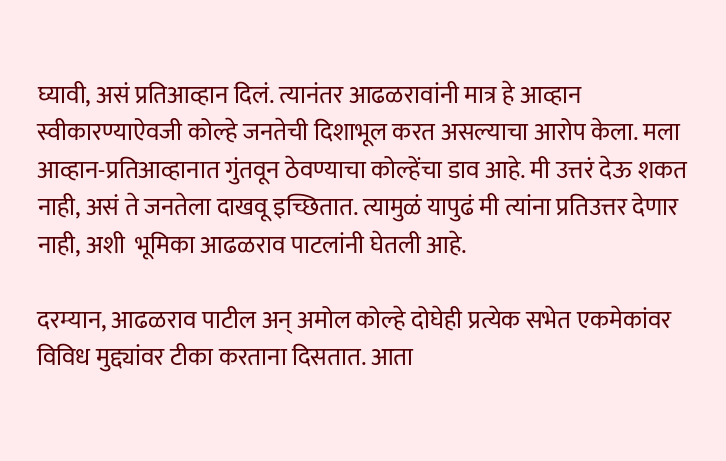घ्यावी, असं प्रतिआव्हान दिलं. त्यानंतर आढळरावांनी मात्र हे आव्हान स्वीकारण्याऐवजी कोल्हे जनतेची दिशाभूल करत असल्याचा आरोप केला. मला आव्हान-प्रतिआव्हानात गुंतवून ठेवण्याचा कोल्हेंचा डाव आहे. मी उत्तरं देऊ शकत नाही, असं ते जनतेला दाखवू इच्छितात. त्यामुळं यापुढं मी त्यांना प्रतिउत्तर देणार नाही, अशी  भूमिका आढळराव पाटलांनी घेतली आहे.

दरम्यान, आढळराव पाटील अन् अमोल कोल्हे दोघेही प्रत्येक सभेत एकमेकांवर विविध मुद्द्यांवर टीका करताना दिसतात. आता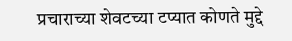प्रचाराच्या शेवटच्या टप्यात कोणते मुद्दे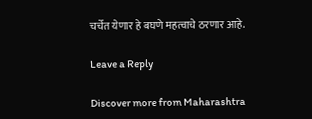चर्चेत येणार हे बघणे महत्वाचे ठरणार आहे.

Leave a Reply

Discover more from Maharashtra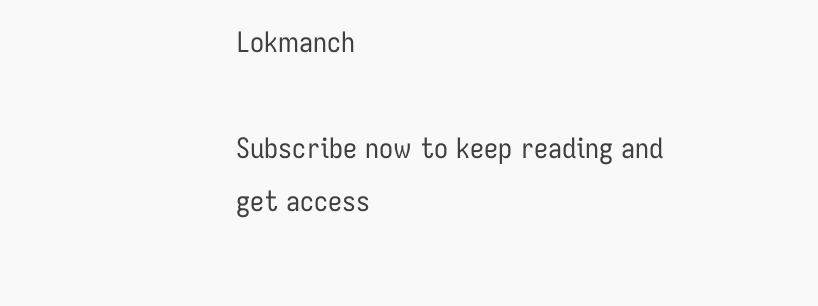Lokmanch

Subscribe now to keep reading and get access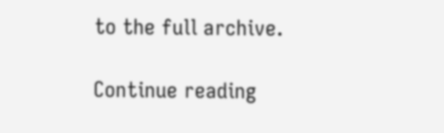to the full archive.

Continue reading